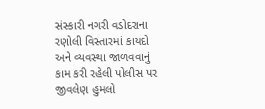સંસ્કારી નગરી વડોદરાના રણોલી વિસ્તારમાં કાયદો અને વ્યવસ્થા જાળવવાનું કામ કરી રહેલી પોલીસ પર જીવલેણ હુમલો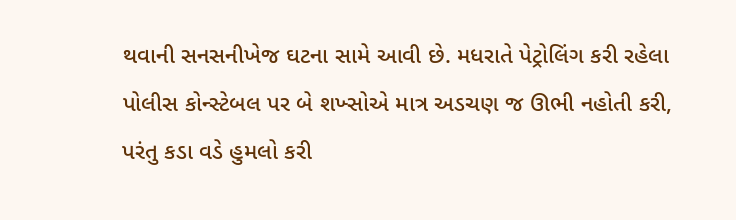થવાની સનસનીખેજ ઘટના સામે આવી છે. મધરાતે પેટ્રોલિંગ કરી રહેલા પોલીસ કોન્સ્ટેબલ પર બે શખ્સોએ માત્ર અડચણ જ ઊભી નહોતી કરી, પરંતુ કડા વડે હુમલો કરી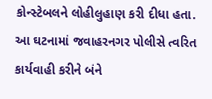કોન્સ્ટેબલને લોહીલુહાણ કરી દીધા હતા. આ ઘટનામાં જવાહરનગર પોલીસે ત્વરિત કાર્યવાહી કરીને બંને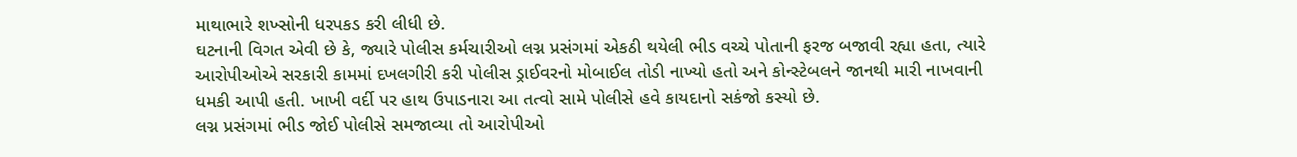માથાભારે શખ્સોની ધરપકડ કરી લીધી છે.
ઘટનાની વિગત એવી છે કે, જ્યારે પોલીસ કર્મચારીઓ લગ્ન પ્રસંગમાં એકઠી થયેલી ભીડ વચ્ચે પોતાની ફરજ બજાવી રહ્યા હતા, ત્યારે આરોપીઓએ સરકારી કામમાં દખલગીરી કરી પોલીસ ડ્રાઈવરનો મોબાઈલ તોડી નાખ્યો હતો અને કોન્સ્ટેબલને જાનથી મારી નાખવાની ધમકી આપી હતી. ખાખી વર્દી પર હાથ ઉપાડનારા આ તત્વો સામે પોલીસે હવે કાયદાનો સકંજો કસ્યો છે.
લગ્ન પ્રસંગમાં ભીડ જોઈ પોલીસે સમજાવ્યા તો આરોપીઓ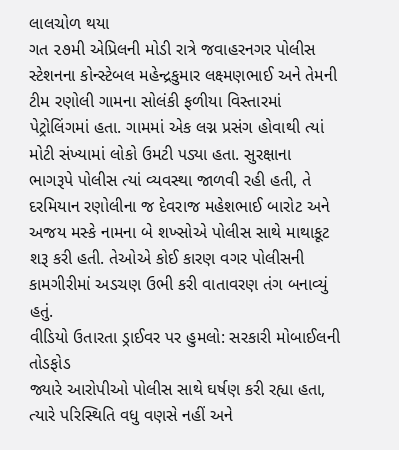લાલચોળ થયા
ગત ૨૭મી એપ્રિલની મોડી રાત્રે જવાહરનગર પોલીસ સ્ટેશનના કોન્સ્ટેબલ મહેન્દ્રકુમાર લક્ષ્મણભાઈ અને તેમની ટીમ રણોલી ગામના સોલંકી ફળીયા વિસ્તારમાં પેટ્રોલિંગમાં હતા. ગામમાં એક લગ્ન પ્રસંગ હોવાથી ત્યાં મોટી સંખ્યામાં લોકો ઉમટી પડ્યા હતા. સુરક્ષાના ભાગરૂપે પોલીસ ત્યાં વ્યવસ્થા જાળવી રહી હતી, તે દરમિયાન રણોલીના જ દેવરાજ મહેશભાઈ બારોટ અને અજય મસ્કે નામના બે શખ્સોએ પોલીસ સાથે માથાકૂટ શરૂ કરી હતી. તેઓએ કોઈ કારણ વગર પોલીસની કામગીરીમાં અડચણ ઉભી કરી વાતાવરણ તંગ બનાવ્યું હતું.
વીડિયો ઉતારતા ડ્રાઈવર પર હુમલો: સરકારી મોબાઈલની તોડફોડ
જ્યારે આરોપીઓ પોલીસ સાથે ઘર્ષણ કરી રહ્યા હતા, ત્યારે પરિસ્થિતિ વધુ વણસે નહીં અને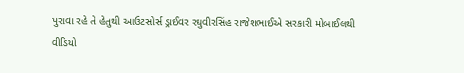પુરાવા રહે તે હેતુથી આઉટસોર્સ ડ્રાઈવર રઘુવીરસિંહ રાજેશભાઈએ સરકારી મોબાઈલથી વીડિયો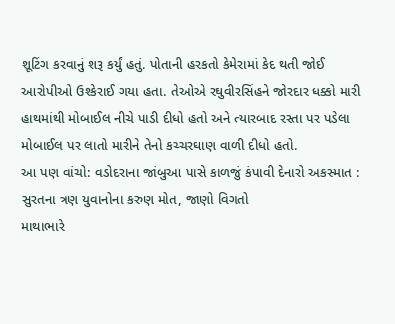શૂટિંગ કરવાનું શરૂ કર્યું હતું. પોતાની હરકતો કેમેરામાં કેદ થતી જોઈ આરોપીઓ ઉશ્કેરાઈ ગયા હતા. તેઓએ રઘુવીરસિંહને જોરદાર ધક્કો મારી હાથમાંથી મોબાઈલ નીચે પાડી દીધો હતો અને ત્યારબાદ રસ્તા પર પડેલા મોબાઈલ પર લાતો મારીને તેનો કચ્ચરઘાણ વાળી દીધો હતો.
આ પણ વાંચો: વડોદરાના જાંબુઆ પાસે કાળજું કંપાવી દેનારો અકસ્માત : સુરતના ત્રણ યુવાનોના કરુણ મોત, જાણો વિગતો
માથાભારે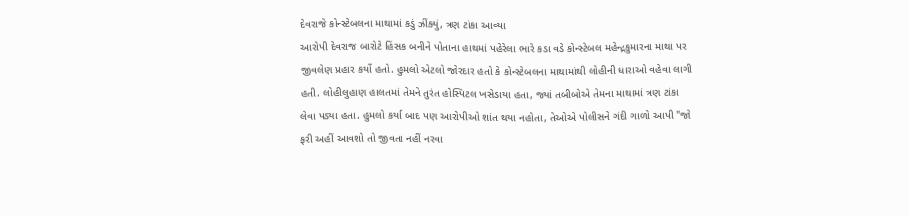દેવરાજે કોન્સ્ટેબલના માથામાં કડું ઝીંક્યું, ત્રણ ટાંકા આવ્યા
આરોપી દેવરાજ બારોટે હિંસક બનીને પોતાના હાથમાં પહેરેલા ભારે કડા વડે કોન્સ્ટેબલ મહેન્દ્રકુમારના માથા પર જીવલેણ પ્રહાર કર્યો હતો. હુમલો એટલો જોરદાર હતો કે કોન્સ્ટેબલના માથામાંથી લોહીની ધારાઓ વહેવા લાગી હતી. લોહીલુહાણ હાલતમાં તેમને તુરંત હોસ્પિટલ ખસેડાયા હતા, જ્યાં તબીબોએ તેમના માથામાં ત્રણ ટાંકા લેવા પડ્યા હતા. હુમલો કર્યા બાદ પણ આરોપીઓ શાંત થયા નહોતા, તેઓએ પોલીસને ગંદી ગાળો આપી "જો ફરી અહીં આવશો તો જીવતા નહીં નરવા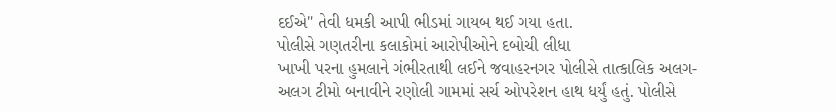દઈએ" તેવી ધમકી આપી ભીડમાં ગાયબ થઈ ગયા હતા.
પોલીસે ગણતરીના કલાકોમાં આરોપીઓને દબોચી લીધા
ખાખી પરના હુમલાને ગંભીરતાથી લઈને જવાહરનગર પોલીસે તાત્કાલિક અલગ-અલગ ટીમો બનાવીને રણોલી ગામમાં સર્ચ ઓપરેશન હાથ ધર્યું હતું. પોલીસે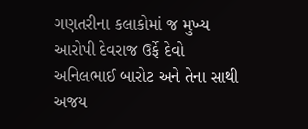ગણતરીના કલાકોમાં જ મુખ્ય આરોપી દેવરાજ ઉર્ફે દેવો અનિલભાઈ બારોટ અને તેના સાથી અજય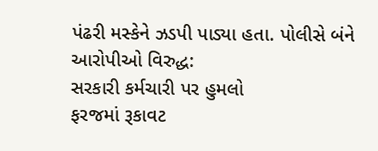પંઢરી મસ્કેને ઝડપી પાડ્યા હતા. પોલીસે બંને આરોપીઓ વિરુદ્ધ:
સરકારી કર્મચારી પર હુમલો
ફરજમાં રૂકાવટ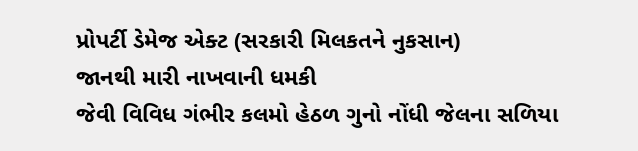પ્રોપર્ટી ડેમેજ એક્ટ (સરકારી મિલકતને નુકસાન)
જાનથી મારી નાખવાની ધમકી
જેવી વિવિધ ગંભીર કલમો હેઠળ ગુનો નોંધી જેલના સળિયા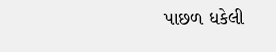પાછળ ધકેલી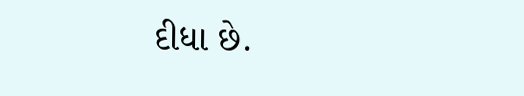દીધા છે.